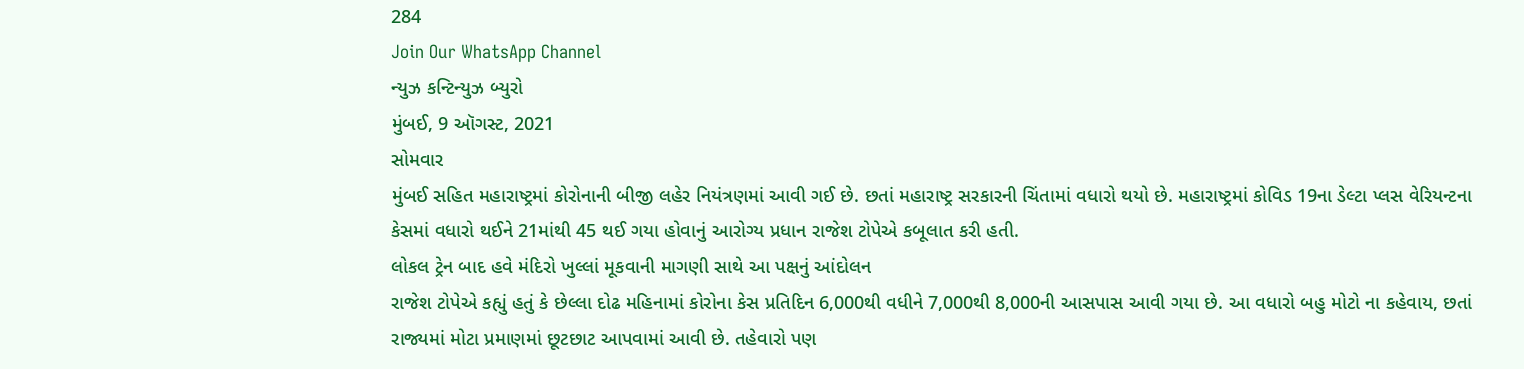284
Join Our WhatsApp Channel
ન્યુઝ કન્ટિન્યુઝ બ્યુરો
મુંબઈ, 9 ઑગસ્ટ, 2021
સોમવાર
મુંબઈ સહિત મહારાષ્ટ્રમાં કોરોનાની બીજી લહેર નિયંત્રણમાં આવી ગઈ છે. છતાં મહારાષ્ટ્ર સરકારની ચિંતામાં વધારો થયો છે. મહારાષ્ટ્રમાં કોવિડ 19ના ડેલ્ટા પ્લસ વેરિયન્ટના કેસમાં વધારો થઈને 21માંથી 45 થઈ ગયા હોવાનું આરોગ્ય પ્રધાન રાજેશ ટોપેએ કબૂલાત કરી હતી.
લોકલ ટ્રેન બાદ હવે મંદિરો ખુલ્લાં મૂકવાની માગણી સાથે આ પક્ષનું આંદોલન
રાજેશ ટોપેએ કહ્યું હતું કે છેલ્લા દોઢ મહિનામાં કોરોના કેસ પ્રતિદિન 6,000થી વધીને 7,000થી 8,000ની આસપાસ આવી ગયા છે. આ વધારો બહુ મોટો ના કહેવાય, છતાં રાજ્યમાં મોટા પ્રમાણમાં છૂટછાટ આપવામાં આવી છે. તહેવારો પણ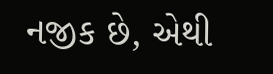નજીક છે, એથી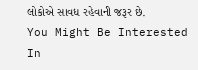લોકોએ સાવધ રહેવાની જરૂર છે.
You Might Be Interested In